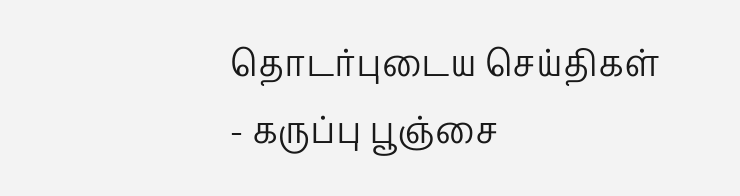தொடர்புடைய செய்திகள்
- கருப்பு பூஞ்சை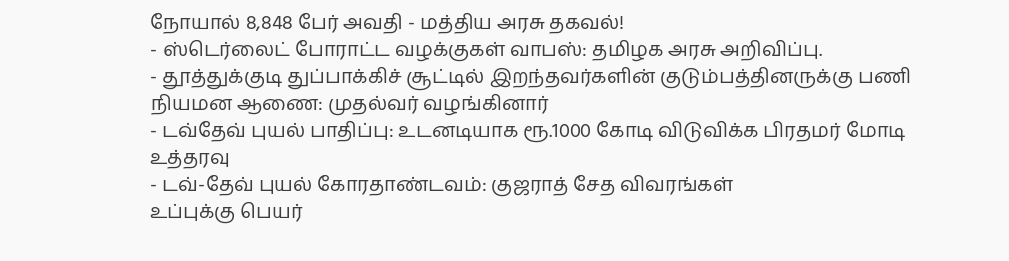நோயால் 8,848 பேர் அவதி - மத்திய அரசு தகவல்!
- ஸ்டெர்லைட் போராட்ட வழக்குகள் வாபஸ்: தமிழக அரசு அறிவிப்பு.
- தூத்துக்குடி துப்பாக்கிச் சூட்டில் இறந்தவர்களின் குடும்பத்தினருக்கு பணி நியமன ஆணை: முதல்வர் வழங்கினார்
- டவ்தேவ் புயல் பாதிப்பு: உடனடியாக ரூ.1000 கோடி விடுவிக்க பிரதமர் மோடி உத்தரவு
- டவ்-தேவ் புயல் கோரதாண்டவம்: குஜராத் சேத விவரங்கள்
உப்புக்கு பெயர்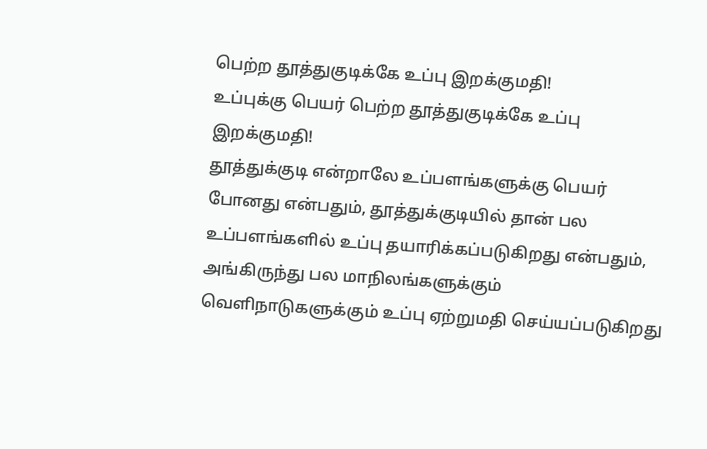பெற்ற தூத்துகுடிக்கே உப்பு இறக்குமதி!
உப்புக்கு பெயர் பெற்ற தூத்துகுடிக்கே உப்பு இறக்குமதி!
தூத்துக்குடி என்றாலே உப்பளங்களுக்கு பெயர் போனது என்பதும், தூத்துக்குடியில் தான் பல உப்பளங்களில் உப்பு தயாரிக்கப்படுகிறது என்பதும், அங்கிருந்து பல மாநிலங்களுக்கும் வெளிநாடுகளுக்கும் உப்பு ஏற்றுமதி செய்யப்படுகிறது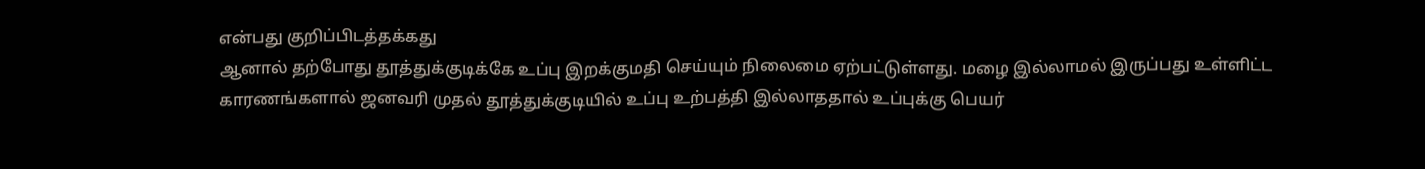என்பது குறிப்பிடத்தக்கது
ஆனால் தற்போது தூத்துக்குடிக்கே உப்பு இறக்குமதி செய்யும் நிலைமை ஏற்பட்டுள்ளது. மழை இல்லாமல் இருப்பது உள்ளிட்ட காரணங்களால் ஜனவரி முதல் தூத்துக்குடியில் உப்பு உற்பத்தி இல்லாததால் உப்புக்கு பெயர்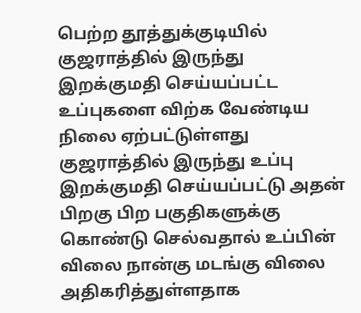பெற்ற தூத்துக்குடியில் குஜராத்தில் இருந்து இறக்குமதி செய்யப்பட்ட உப்புகளை விற்க வேண்டிய நிலை ஏற்பட்டுள்ளது
குஜராத்தில் இருந்து உப்பு இறக்குமதி செய்யப்பட்டு அதன் பிறகு பிற பகுதிகளுக்கு கொண்டு செல்வதால் உப்பின் விலை நான்கு மடங்கு விலை அதிகரித்துள்ளதாக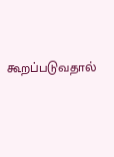கூறப்படுவதால்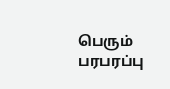பெரும் பரபரப்பு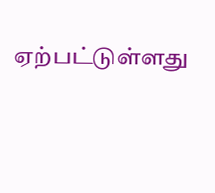ஏற்பட்டுள்ளது